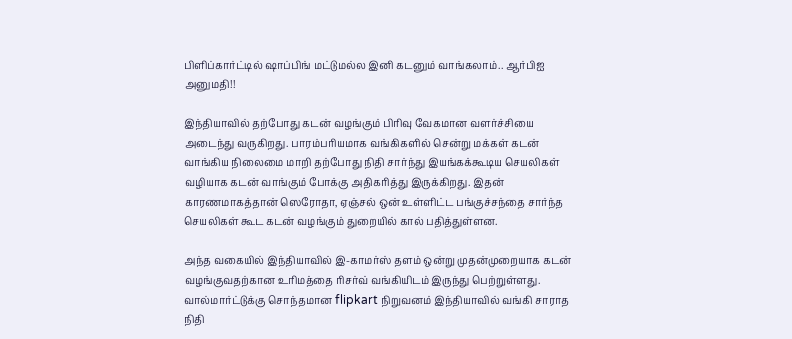பிளிப்கார்ட்டில் ஷாப்பிங் மட்டுமல்ல இனி கடனும் வாங்கலாம்.. ஆர்பிஐ அனுமதி!!

இந்தியாவில் தற்போது கடன் வழங்கும் பிரிவு வேகமான வளர்ச்சியை அடைந்து வருகிறது. பாரம்பரியமாக வங்கிகளில் சென்று மக்கள் கடன் வாங்கிய நிலைமை மாறி தற்போது நிதி சார்ந்து இயங்கக்கூடிய செயலிகள் வழியாக கடன் வாங்கும் போக்கு அதிகரித்து இருக்கிறது. இதன் காரணமாகத்தான் ஸெரோதா, ஏஞ்சல் ஒன் உள்ளிட்ட பங்குச்சந்தை சார்ந்த செயலிகள் கூட கடன் வழங்கும் துறையில் கால் பதித்துள்ளன.

அந்த வகையில் இந்தியாவில் இ-காமர்ஸ் தளம் ஒன்று முதன்முறையாக கடன் வழங்குவதற்கான உரிமத்தை ரிசர்வ் வங்கியிடம் இருந்து பெற்றுள்ளது. வால்மார்ட்டுக்கு சொந்தமான flipkart நிறுவனம் இந்தியாவில் வங்கி சாராத நிதி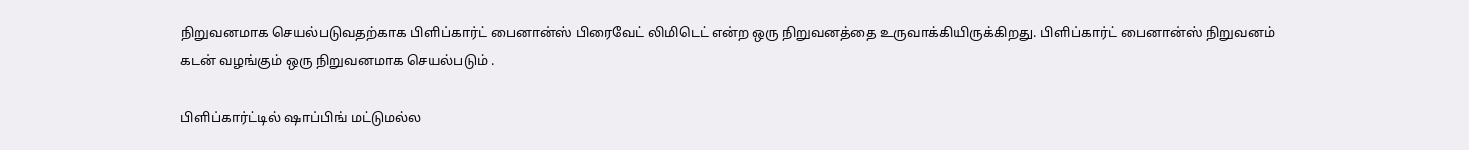நிறுவனமாக செயல்படுவதற்காக பிளிப்கார்ட் பைனான்ஸ் பிரைவேட் லிமிடெட் என்ற ஒரு நிறுவனத்தை உருவாக்கியிருக்கிறது. பிளிப்கார்ட் பைனான்ஸ் நிறுவனம் கடன் வழங்கும் ஒரு நிறுவனமாக செயல்படும் .

பிளிப்கார்ட்டில் ஷாப்பிங் மட்டுமல்ல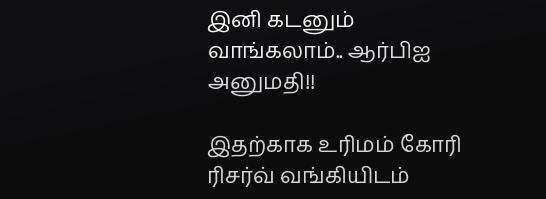இனி கடனும் வாங்கலாம்.. ஆர்பிஐ அனுமதி!!

இதற்காக உரிமம் கோரி ரிசர்வ் வங்கியிடம்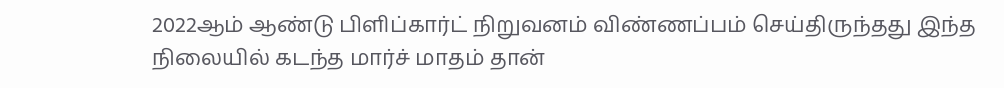2022ஆம் ஆண்டு பிளிப்கார்ட் நிறுவனம் விண்ணப்பம் செய்திருந்தது இந்த நிலையில் கடந்த மார்ச் மாதம் தான்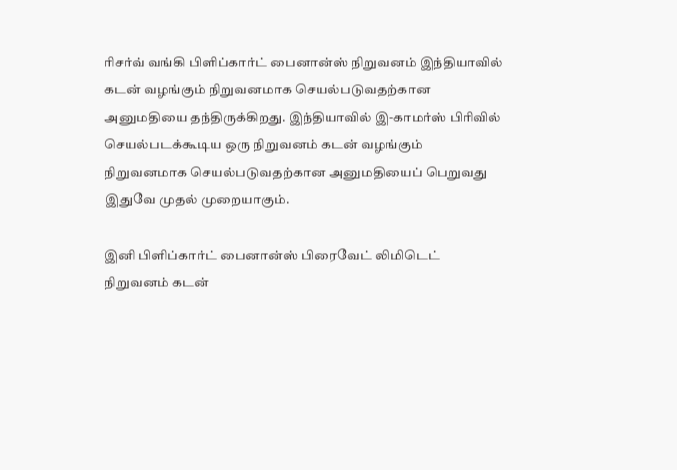ரிசர்வ் வங்கி பிளிப்கார்ட் பைனான்ஸ் நிறுவனம் இந்தியாவில் கடன் வழங்கும் நிறுவனமாக செயல்படுவதற்கான அனுமதியை தந்திருக்கிறது. இந்தியாவில் இ-காமர்ஸ் பிரிவில் செயல்படக்கூடிய ஒரு நிறுவனம் கடன் வழங்கும் நிறுவனமாக செயல்படுவதற்கான அனுமதியைப் பெறுவது இதுவே முதல் முறையாகும்.

இனி பிளிப்கார்ட் பைனான்ஸ் பிரைவேட் லிமிடெட் நிறுவனம் கடன்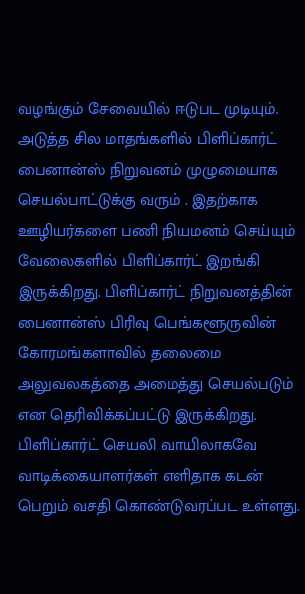வழங்கும் சேவையில் ஈடுபட முடியும். அடுத்த சில மாதங்களில் பிளிப்கார்ட் பைனான்ஸ் நிறுவனம் முழுமையாக செயல்பாட்டுக்கு வரும் . இதற்காக ஊழியர்களை பணி நியமனம் செய்யும் வேலைகளில் பிளிப்கார்ட் இறங்கி இருக்கிறது. பிளிப்கார்ட் நிறுவனத்தின் பைனான்ஸ் பிரிவு பெங்களூருவின் கோரமங்களாவில் தலைமை அலுவலகத்தை அமைத்து செயல்படும் என தெரிவிக்கப்பட்டு இருக்கிறது. பிளிப்கார்ட் செயலி வாயிலாகவே வாடிக்கையாளர்கள் எளிதாக கடன் பெறும் வசதி கொண்டுவரப்பட உள்ளது.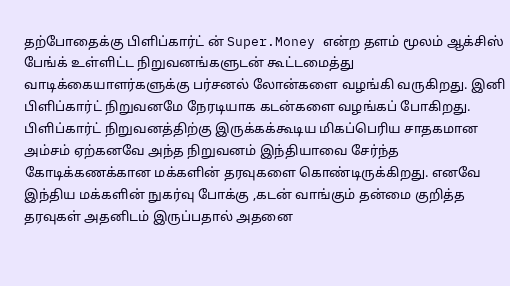தற்போதைக்கு பிளிப்கார்ட் ன் Super.Money என்ற தளம் மூலம் ஆக்சிஸ் பேங்க் உள்ளிட்ட நிறுவனங்களுடன் கூட்டமைத்து வாடிக்கையாளர்களுக்கு பர்சனல் லோன்களை வழங்கி வருகிறது. இனி பிளிப்கார்ட் நிறுவனமே நேரடியாக கடன்களை வழங்கப் போகிறது. பிளிப்கார்ட் நிறுவனத்திற்கு இருக்கக்கூடிய மிகப்பெரிய சாதகமான அம்சம் ஏற்கனவே அந்த நிறுவனம் இந்தியாவை சேர்ந்த கோடிக்கணக்கான மக்களின் தரவுகளை கொண்டிருக்கிறது. எனவே இந்திய மக்களின் நுகர்வு போக்கு ,கடன் வாங்கும் தன்மை குறித்த தரவுகள் அதனிடம் இருப்பதால் அதனை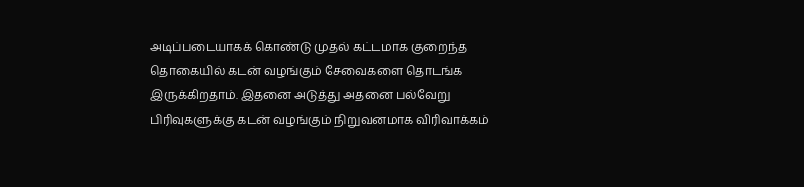அடிப்படையாகக் கொண்டு முதல் கட்டமாக குறைந்த தொகையில் கடன் வழங்கும் சேவைகளை தொடங்க இருக்கிறதாம். இதனை அடுத்து அதனை பல்வேறு பிரிவுகளுக்கு கடன் வழங்கும் நிறுவனமாக விரிவாக்கம்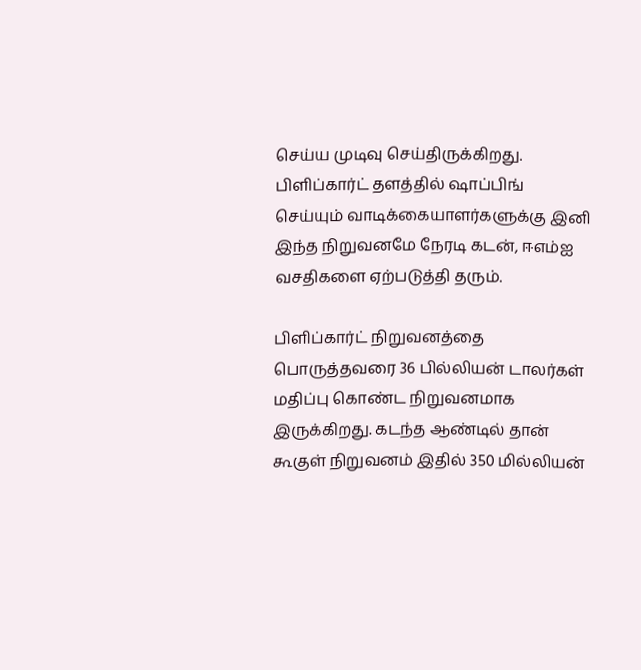செய்ய முடிவு செய்திருக்கிறது. பிளிப்கார்ட் தளத்தில் ஷாப்பிங் செய்யும் வாடிக்கையாளர்களுக்கு இனி இந்த நிறுவனமே நேரடி கடன், ஈஎம்ஐ வசதிகளை ஏற்படுத்தி தரும்.

பிளிப்கார்ட் நிறுவனத்தை பொருத்தவரை 36 பில்லியன் டாலர்கள் மதிப்பு கொண்ட நிறுவனமாக இருக்கிறது. கடந்த ஆண்டில் தான் கூகுள் நிறுவனம் இதில் 350 மில்லியன்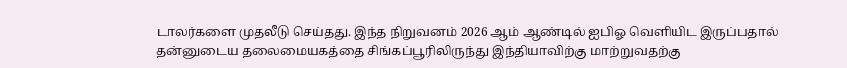டாலர்களை முதலீடு செய்தது. இந்த நிறுவனம் 2026 ஆம் ஆண்டில் ஐபிஓ வெளியிட இருப்பதால் தன்னுடைய தலைமையகத்தை சிங்கப்பூரிலிருந்து இந்தியாவிற்கு மாற்றுவதற்கு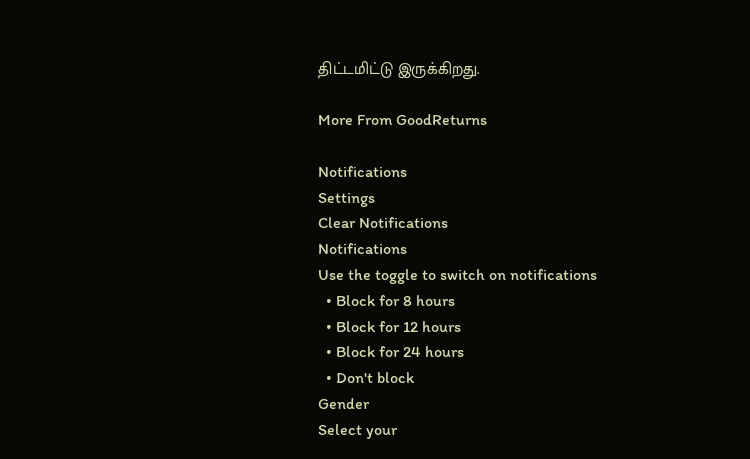திட்டமிட்டு இருக்கிறது.

More From GoodReturns

Notifications
Settings
Clear Notifications
Notifications
Use the toggle to switch on notifications
  • Block for 8 hours
  • Block for 12 hours
  • Block for 24 hours
  • Don't block
Gender
Select your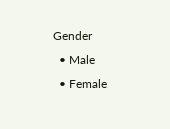Gender
  • Male
  • Female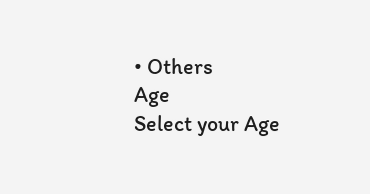• Others
Age
Select your Age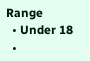Range
  • Under 18
  •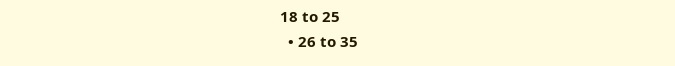18 to 25
  • 26 to 35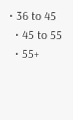• 36 to 45
  • 45 to 55
  • 55+